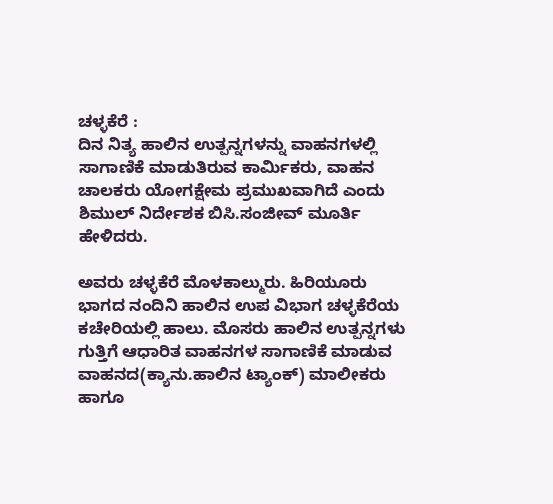ಚಳ್ಳಕೆರೆ :
ದಿನ ನಿತ್ಯ ಹಾಲಿನ ಉತ್ಪನ್ನಗಳನ್ನು ವಾಹನಗಳಲ್ಲಿ ಸಾಗಾಣಿಕೆ ಮಾಡುತಿರುವ ಕಾರ್ಮಿಕರು, ವಾಹನ ಚಾಲಕರು ಯೋಗಕ್ಷೇಮ ಪ್ರಮುಖವಾಗಿದೆ ಎಂದು ಶಿಮುಲ್ ನಿರ್ದೇಶಕ ಬಿಸಿ.ಸಂಜೀವ್ ಮೂರ್ತಿ ಹೇಳಿದರು.

ಅವರು ಚಳ್ಳಕೆರೆ ಮೊಳಕಾಲ್ಮುರು. ಹಿರಿಯೂರು ಭಾಗದ ನಂದಿನಿ ಹಾಲಿನ ಉಪ ವಿಭಾಗ ಚಳ್ಳಕೆರೆಯ ಕಚೇರಿಯಲ್ಲಿ ಹಾಲು. ಮೊಸರು ಹಾಲಿನ ಉತ್ಪನ್ನಗಳು ಗುತ್ತಿಗೆ ಆಧಾರಿತ ವಾಹನಗಳ ಸಾಗಾಣಿಕೆ ಮಾಡುವ ವಾಹನದ(ಕ್ಯಾನು.ಹಾಲಿನ ಟ್ಯಾಂಕ್) ಮಾಲೀಕರು ಹಾಗೂ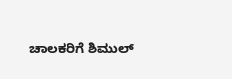ಚಾಲಕರಿಗೆ ಶಿಮುಲ್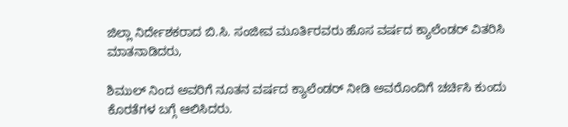ಜಿಲ್ಲಾ ನಿರ್ದೇಶಕರಾದ ಬಿ.ಸಿ. ಸಂಜೀವ ಮೂರ್ತಿರವರು ಹೊಸ ವರ್ಷದ ಕ್ಯಾಲೆಂಡರ್ ವಿತರಿಸಿ ಮಾತನಾಡಿದರು,

ಶಿಮುಲ್ ನಿಂದ ಅವರಿಗೆ ನೂತನ ವರ್ಷದ ಕ್ಯಾಲೆಂಡರ್ ನೀಡಿ ಅವರೊಂದಿಗೆ ಚರ್ಚಿಸಿ ಕುಂದು ಕೊರತೆಗಳ ಬಗ್ಗೆ ಆಲಿಸಿದರು.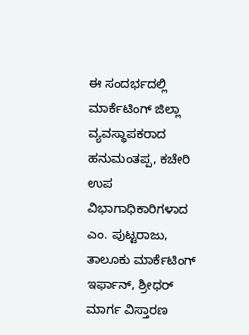ಈ ಸಂದರ್ಭದಲ್ಲಿ ಮಾರ್ಕೆಟಿಂಗ್ ಜಿಲ್ಲಾ ವ್ಯವಸ್ಥಾಪಕರಾದ ಹನುಮಂತಪ್ಪ, ಕಚೇರಿ ಉಪ ವಿಭಾಗಾಧಿಕಾರಿಗಳಾದ ಎಂ. ಪುಟ್ಟರಾಜು, ತಾಲೂಕು ಮಾರ್ಕೆಟಿಂಗ್ ಇರ್ಫಾನ್, ಶ್ರೀಧರ್ ಮಾರ್ಗ ವಿಸ್ತಾರಣ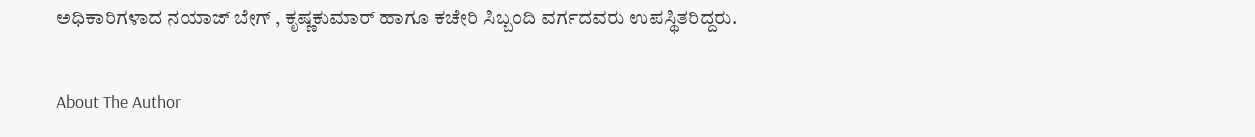ಅಧಿಕಾರಿಗಳಾದ ನಯಾಜ್ ಬೇಗ್ , ಕೃಷ್ಣಕುಮಾರ್ ಹಾಗೂ ಕಚೇರಿ ಸಿಬ್ಬಂದಿ ವರ್ಗದವರು ಉಪಸ್ಥಿತರಿದ್ದರು.

About The Author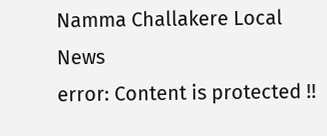Namma Challakere Local News
error: Content is protected !!